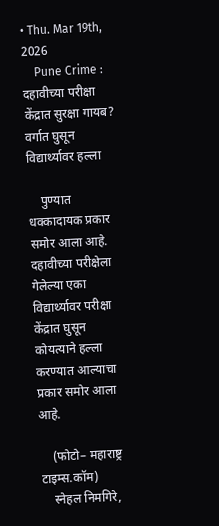• Thu. Mar 19th, 2026
    Pune Crime : दहावीच्या परीक्षा केंद्रात सुरक्षा गायब? वर्गात घुसून विद्यार्थ्यावर हल्ला

    पुण्यात धक्कादायक प्रकार समोर आला आहे. दहावीच्या परीक्षेला गेलेल्या एका विद्यार्थ्यावर परीक्षा केंद्रात घुसून कोयत्याने हल्ला करण्यात आल्याचा प्रकार समोर आला आहे.

    (फोटो– महाराष्ट्र टाइम्स.कॉम)
    स्नेहल निमगिरे,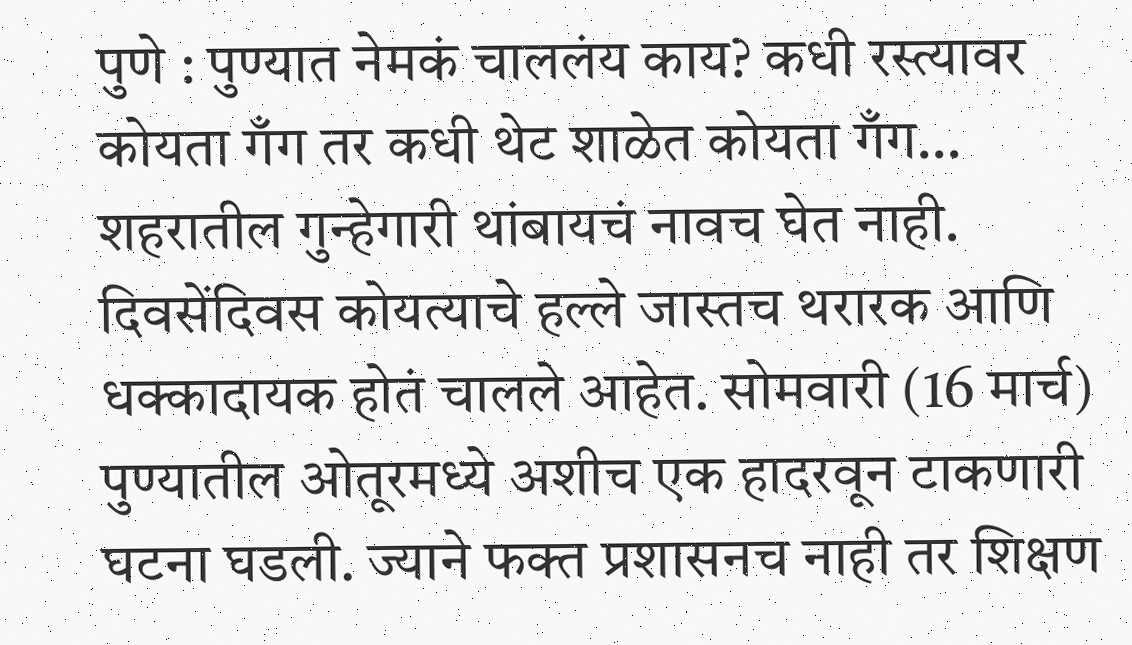पुणे : पुण्यात नेमकं चाललंय काय? कधी रस्त्यावर कोयता गँग तर कधी थेट शाळेत कोयता गँग… शहरातील गुन्हेगारी थांबायचं नावच घेत नाही. दिवसेंदिवस कोयत्याचे हल्ले जास्तच थरारक आणि धक्कादायक होतं चालले आहेत. सोमवारी (16 मार्च) पुण्यातील ओतूरमध्ये अशीच एक हादरवून टाकणारी घटना घडली. ज्याने फक्त प्रशासनच नाही तर शिक्षण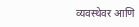व्यवस्थेवर आणि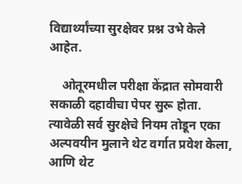विद्यार्थ्यांच्या सुरक्षेवर प्रश्न उभे केले आहेत.

    ओतूरमधील परीक्षा केंद्रात सोमवारी सकाळी दहावीचा पेपर सुरू होता. त्यावेळी सर्व सुरक्षेचे नियम तोडून एका अल्पवयीन मुलाने थेट वर्गात प्रवेश केला, आणि थेट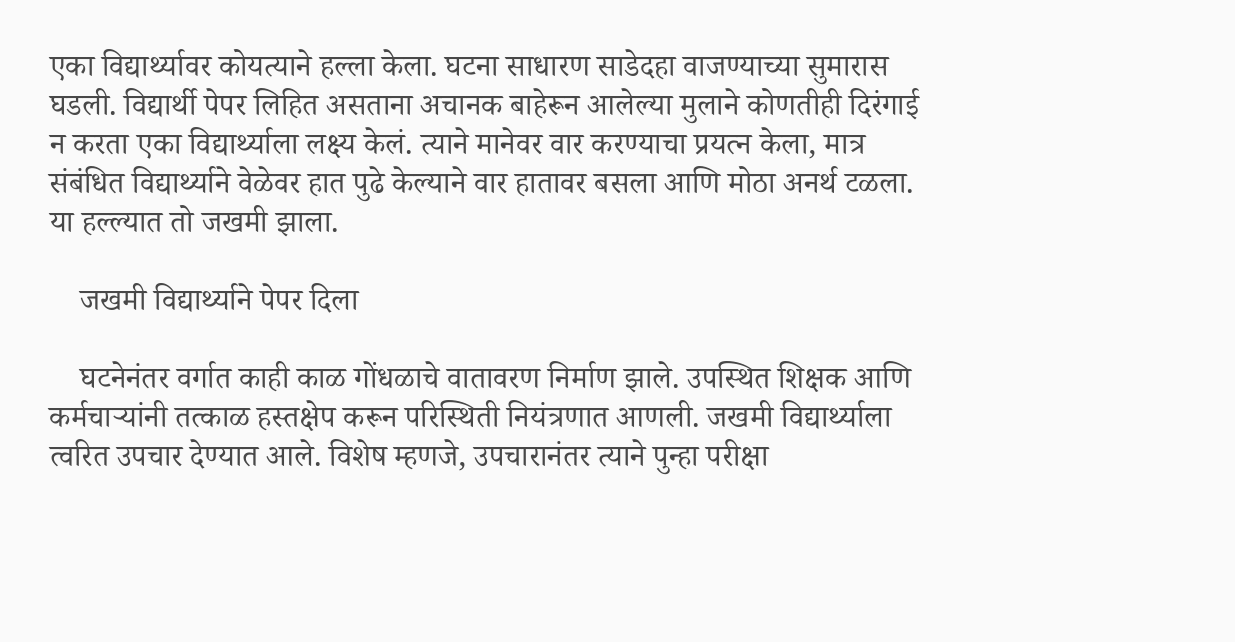एका विद्यार्थ्यावर कोयत्याने हल्ला केला. घटना साधारण साडेदहा वाजण्याच्या सुमारास घडली. विद्यार्थी पेपर लिहित असताना अचानक बाहेरून आलेल्या मुलाने कोणतीही दिरंगाई न करता एका विद्यार्थ्याला लक्ष्य केलं. त्याने मानेवर वार करण्याचा प्रयत्न केला, मात्र संबंधित विद्यार्थ्याने वेळेवर हात पुढे केल्याने वार हातावर बसला आणि मोठा अनर्थ टळला. या हल्ल्यात तो जखमी झाला.

    जखमी विद्यार्थ्याने पेपर दिला

    घटनेनंतर वर्गात काही काळ गोंधळाचे वातावरण निर्माण झाले. उपस्थित शिक्षक आणि कर्मचाऱ्यांनी तत्काळ हस्तक्षेप करून परिस्थिती नियंत्रणात आणली. जखमी विद्यार्थ्याला त्वरित उपचार देण्यात आले. विशेष म्हणजे, उपचारानंतर त्याने पुन्हा परीक्षा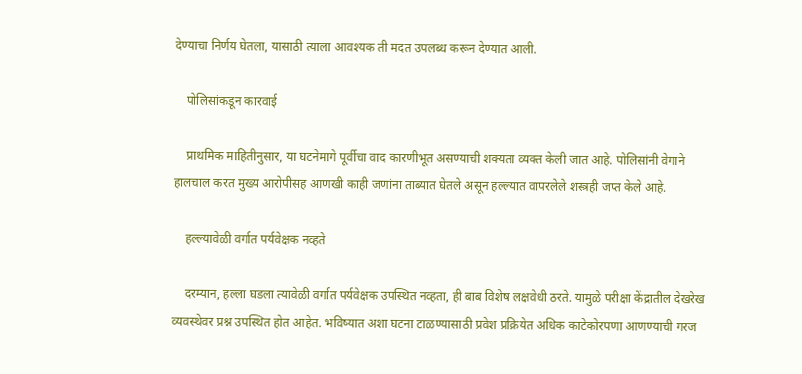देण्याचा निर्णय घेतला, यासाठी त्याला आवश्यक ती मदत उपलब्ध करून देण्यात आली.

    पोलिसांकडून कारवाई

    प्राथमिक माहितीनुसार, या घटनेमागे पूर्वीचा वाद कारणीभूत असण्याची शक्यता व्यक्त केली जात आहे. पोलिसांनी वेगाने हालचाल करत मुख्य आरोपीसह आणखी काही जणांना ताब्यात घेतले असून हल्ल्यात वापरलेले शस्त्रही जप्त केले आहे.

    हल्ल्यावेळी वर्गात पर्यवेक्षक नव्हते

    दरम्यान, हल्ला घडला त्यावेळी वर्गात पर्यवेक्षक उपस्थित नव्हता, ही बाब विशेष लक्षवेधी ठरते. यामुळे परीक्षा केंद्रातील देखरेख व्यवस्थेवर प्रश्न उपस्थित होत आहेत. भविष्यात अशा घटना टाळण्यासाठी प्रवेश प्रक्रियेत अधिक काटेकोरपणा आणण्याची गरज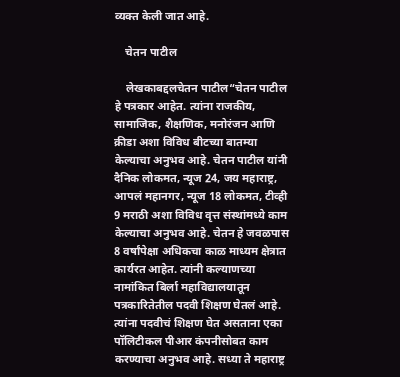व्यक्त केली जात आहे.

    चेतन पाटील

    लेखकाबद्दलचेतन पाटील“चेतन पाटील हे पत्रकार आहेत. त्यांना राजकीय, सामाजिक, शैक्षणिक, मनोरंजन आणि क्रीडा अशा विविध बीटच्या बातम्या केल्याचा अनुभव आहे. चेतन पाटील यांनी दैनिक लोकमत, न्यूज 24, जय महाराष्ट्र, आपलं महानगर, न्यूज 18 लोकमत, टीव्ही 9 मराठी अशा विविध वृत्त संस्थांमध्ये काम केल्याचा अनुभव आहे. चेतन हे जवळपास 8 वर्षांपेक्षा अधिकचा काळ माध्यम क्षेत्रात कार्यरत आहेत. त्यांनी कल्याणच्या नामांकित बिर्ला महाविद्यालयातून पत्रकारितेतील पदवी शिक्षण घेतलं आहे. त्यांना पदवीचं शिक्षण घेत असताना एका पॉलिटीकल पीआर कंपनीसोबत काम करण्याचा अनुभव आहे. सध्या ते महाराष्ट्र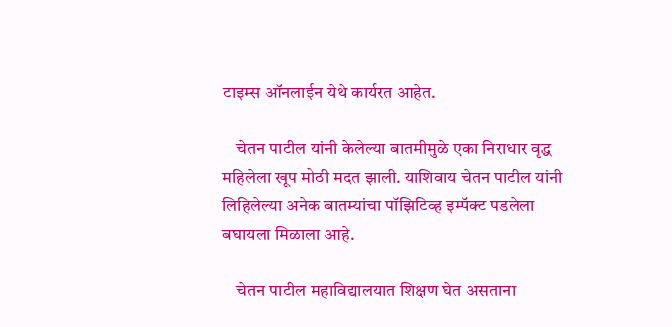टाइम्स ऑनलाईन येथे कार्यरत आहेत.

    चेतन पाटील यांनी केलेल्या बातमीमुळे एका निराधार वृद्ध महिलेला खूप मोठी मदत झाली. याशिवाय चेतन पाटील यांनी लिहिलेल्या अनेक बातम्यांचा पॉझिटिव्ह इम्पॅक्ट पडलेला बघायला मिळाला आहे.

    चेतन पाटील महाविद्यालयात शिक्षण घेत असताना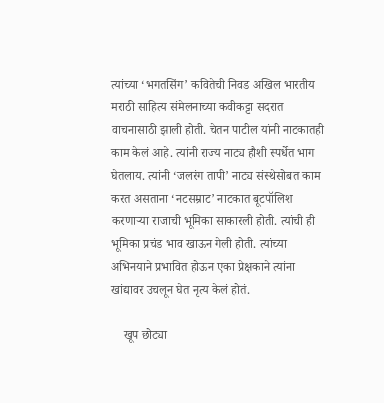त्यांच्या ‘भगतसिंग’ कवितेची निवड अखिल भारतीय मराठी साहित्य संमेलनाच्या कवीकट्टा सदरात वाचनासाठी झाली होती. चेतन पाटील यांनी नाटकातही काम केलं आहे. त्यांनी राज्य नाट्य हौशी स्पर्धेत भाग घेतलाय. त्यांनी ‘जलरंग तापी’ नाट्य संस्थेसोबत काम करत असताना ‘नटसम्राट’ नाटकात बूटपॉलिश करणाऱ्या राजाची भूमिका साकारली होती. त्यांची ही भूमिका प्रचंड भाव खाऊन गेली होती. त्यांच्या अभिनयाने प्रभावित होऊन एका प्रेक्षकाने त्यांना खांद्यावर उचलून घेत नृत्य केलं होतं.

    खूप छोट्या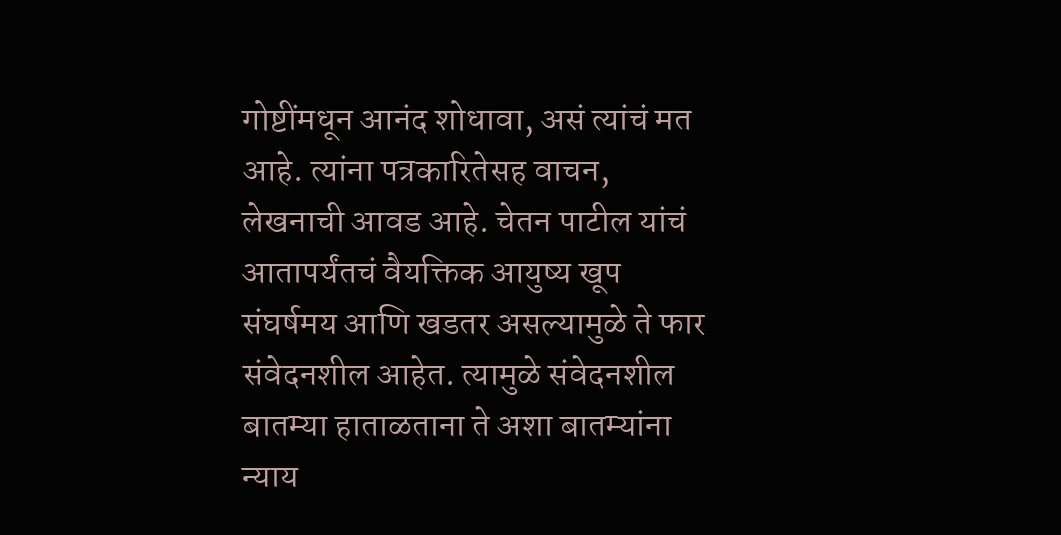गोष्टींमधून आनंद शोधावा, असं त्यांचं मत आहे. त्यांना पत्रकारितेसह वाचन, लेखनाची आवड आहे. चेतन पाटील यांचं आतापर्यंतचं वैयक्तिक आयुष्य खूप संघर्षमय आणि खडतर असल्यामुळे ते फार संवेदनशील आहेत. त्यामुळे संवेदनशील बातम्या हाताळताना ते अशा बातम्यांना न्याय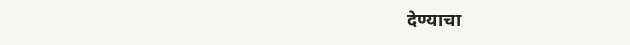देण्याचा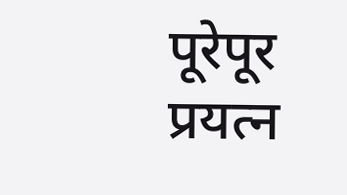पूरेपूर प्रयत्न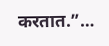करतात.”…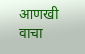आणखी वाचा